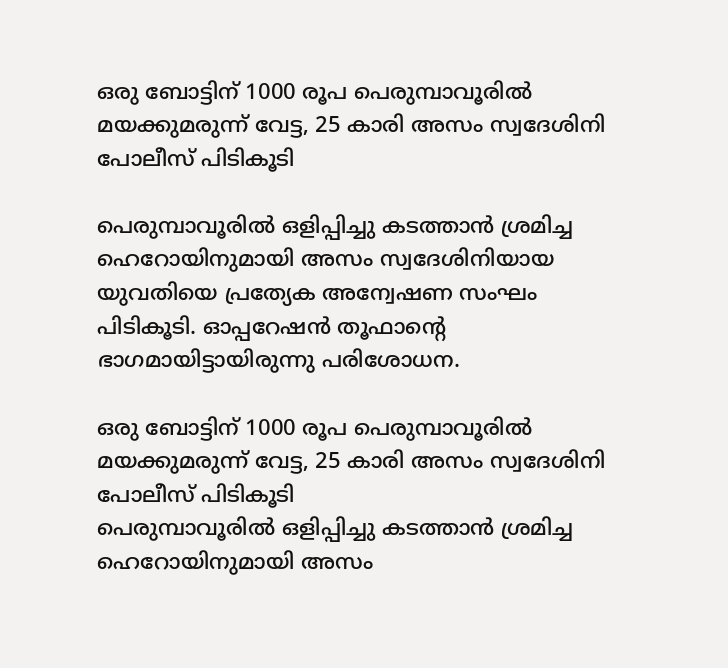ഒരു ബോട്ടിന് 1000 രൂപ പെരുമ്പാവൂരിൽ മയക്കുമരുന്ന് വേട്ട, 25 കാരി അസം സ്വദേശിനി പോലീസ് പിടികൂടി

പെരുമ്പാവൂരിൽ ഒളിപ്പിച്ചു കടത്താൻ ശ്രമിച്ച ഹെറോയിനുമായി അസം സ്വദേശിനിയായ യുവതിയെ പ്രത്യേക അന്വേഷണ സംഘം പിടികൂടി. ഓപ്പറേഷൻ തൂഫാന്റെ ഭാഗമായിട്ടായിരുന്നു പരിശോധന.

ഒരു ബോട്ടിന് 1000 രൂപ പെരുമ്പാവൂരിൽ മയക്കുമരുന്ന് വേട്ട, 25 കാരി അസം സ്വദേശിനി പോലീസ് പിടികൂടി
പെരുമ്പാവൂരിൽ ഒളിപ്പിച്ചു കടത്താൻ ശ്രമിച്ച ഹെറോയിനുമായി അസം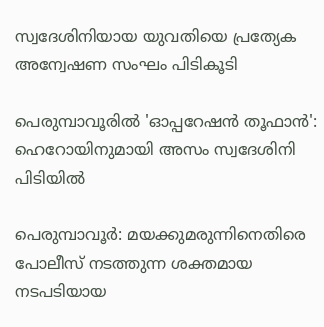സ്വദേശിനിയായ യുവതിയെ പ്രത്യേക അന്വേഷണ സംഘം പിടികൂടി

പെരുമ്പാവൂരിൽ 'ഓപ്പറേഷൻ തൂഫാൻ': ഹെറോയിനുമായി അസം സ്വദേശിനി പിടിയിൽ

പെരുമ്പാവൂർ: മയക്കുമരുന്നിനെതിരെ പോലീസ് നടത്തുന്ന ശക്തമായ നടപടിയായ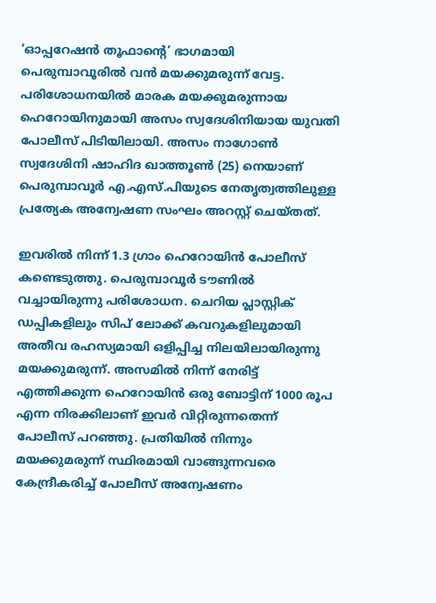‘ഓപ്പറേഷൻ തൂഫാന്റെ’ ഭാഗമായി പെരുമ്പാവൂരിൽ വൻ മയക്കുമരുന്ന് വേട്ട. പരിശോധനയിൽ മാരക മയക്കുമരുന്നായ ഹെറോയിനുമായി അസം സ്വദേശിനിയായ യുവതി പോലീസ് പിടിയിലായി. അസം നാഗോൺ സ്വദേശിനി ഷാഹിദ ഖാത്തൂൺ (25) നെയാണ് പെരുമ്പാവൂർ എ.എസ്.പിയുടെ നേതൃത്വത്തിലുള്ള പ്രത്യേക അന്വേഷണ സംഘം അറസ്റ്റ് ചെയ്തത്.

ഇവരിൽ നിന്ന് 1.3 ഗ്രാം ഹെറോയിൻ പോലീസ് കണ്ടെടുത്തു. പെരുമ്പാവൂർ ടൗണിൽ വച്ചായിരുന്നു പരിശോധന. ചെറിയ പ്ലാസ്റ്റിക് ഡപ്പികളിലും സിപ് ലോക്ക് കവറുകളിലുമായി അതീവ രഹസ്യമായി ഒളിപ്പിച്ച നിലയിലായിരുന്നു മയക്കുമരുന്ന്. അസമിൽ നിന്ന് നേരിട്ട് എത്തിക്കുന്ന ഹെറോയിൻ ഒരു ബോട്ടിന് 1000 രൂപ എന്ന നിരക്കിലാണ് ഇവർ വിറ്റിരുന്നതെന്ന് പോലീസ് പറഞ്ഞു. പ്രതിയിൽ നിന്നും മയക്കുമരുന്ന് സ്ഥിരമായി വാങ്ങുന്നവരെ കേന്ദ്രീകരിച്ച് പോലീസ് അന്വേഷണം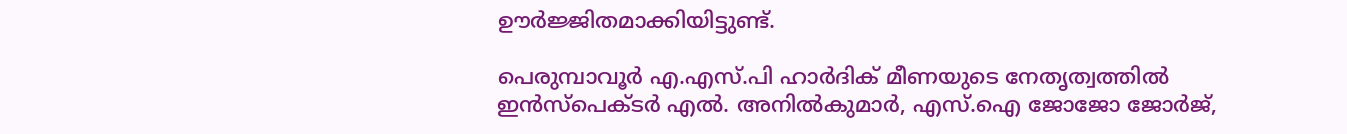ഊർജ്ജിതമാക്കിയിട്ടുണ്ട്.

പെരുമ്പാവൂർ എ.എസ്.പി ഹാർദിക് മീണയുടെ നേതൃത്വത്തിൽ ഇൻസ്പെക്ടർ എൽ. അനിൽകുമാർ, എസ്.ഐ ജോജോ ജോർജ്,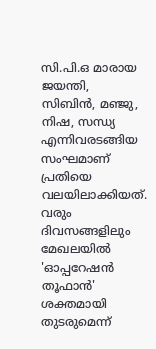സി.പി.ഒ മാരായ ജയന്തി, സിബിൻ, മഞ്ജു, നിഷ, സന്ധ്യ എന്നിവരടങ്ങിയ സംഘമാണ് പ്രതിയെ വലയിലാക്കിയത്. വരും ദിവസങ്ങളിലും മേഖലയിൽ 'ഓപ്പറേഷൻ തൂഫാൻ' ശക്തമായി തുടരുമെന്ന്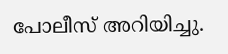പോലീസ് അറിയിച്ചു.